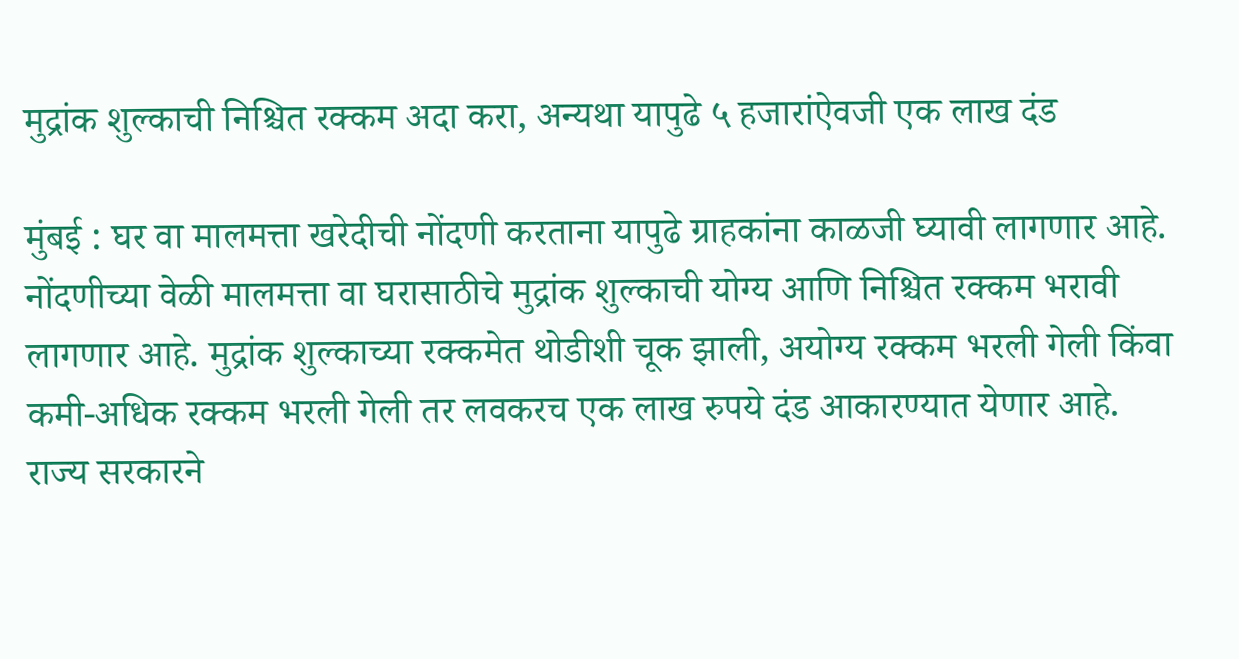मुद्रांक शुल्काची निश्चित रक्कम अदा करा, अन्यथा यापुढे ५ हजारांऐवजी एक लाख दंड

मुंबई : घर वा मालमत्ता खरेदीची नोंदणी करताना यापुढे ग्राहकांना काळजी घ्यावी लागणार आहे. नोंदणीच्या वेळी मालमत्ता वा घरासाठीचे मुद्रांक शुल्काची योग्य आणि निश्चित रक्कम भरावी लागणार आहे. मुद्रांक शुल्काच्या रक्कमेत थोडीशी चूक झाली, अयोग्य रक्कम भरली गेली किंवा कमी-अधिक रक्कम भरली गेली तर लवकरच एक लाख रुपये दंड आकारण्यात येणार आहे.
राज्य सरकारने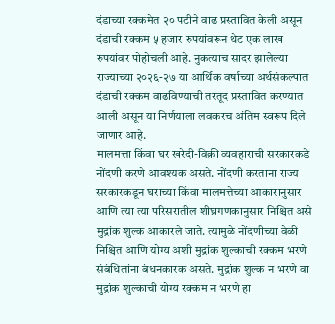दंडाच्या रक्कमेत २० पटीने वाढ प्रस्तावित केली असून दंडाची रक्कम ५ हजार रुपयांवरून थेट एक लाख रुपयांवर पोहोचली आहे. नुकत्याच सादर झालेल्या राज्याच्या २०२६-२७ या आर्थिक वर्षाच्या अर्थसंकल्पात दंडाची रक्कम वाढविण्याची तरतूद प्रस्तावित करण्यात आली असून या निर्णयाला लवकरच अंतिम स्वरूप दिले जाणार आहे.
मालमत्ता किंवा घर खरेदी-विक्री व्यवहाराची सरकारकडे नोंदणी करणे आवश्यक असते. नोंदणी करताना राज्य सरकारकडून घराच्या किंवा मालमत्तेच्या आकारानुसार आणि त्या त्या परिसरातील शीघ्रगणकानुसार निश्चित असे मुद्रांक शुल्क आकारले जाते. त्यामुळे नोंदणीच्या वेळी निश्चित आणि योग्य अशी मुद्रांक शुल्काची रक्कम भरणे संबंधितांना बंधनकारक असते. मुद्रांक शुल्क न भरणे वा मुद्रांक शुल्काची योग्य रक्कम न भरणे हा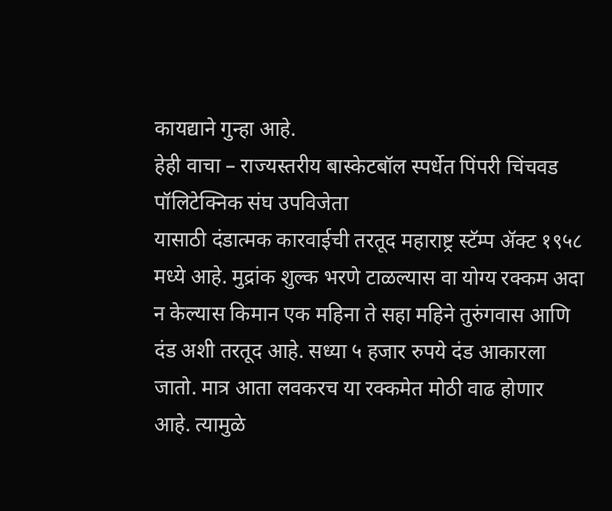कायद्याने गुन्हा आहे.
हेही वाचा – राज्यस्तरीय बास्केटबॉल स्पर्धेत पिंपरी चिंचवड पॉलिटेक्निक संघ उपविजेता
यासाठी दंडात्मक कारवाईची तरतूद महाराष्ट्र स्टॅम्प ॲक्ट १९५८ मध्ये आहे. मुद्रांक शुल्क भरणे टाळल्यास वा योग्य रक्कम अदा न केल्यास किमान एक महिना ते सहा महिने तुरुंगवास आणि दंड अशी तरतूद आहे. सध्या ५ हजार रुपये दंड आकारला जातो. मात्र आता लवकरच या रक्कमेत मोठी वाढ होणार आहे. त्यामुळे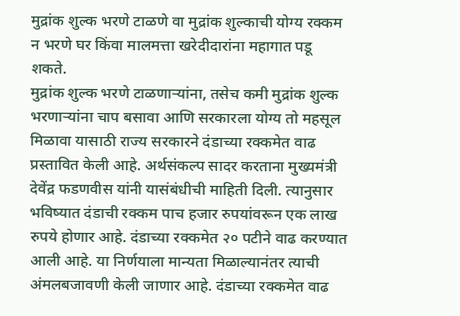मुद्रांक शुल्क भरणे टाळणे वा मुद्रांक शुल्काची योग्य रक्कम न भरणे घर किंवा मालमत्ता खरेदीदारांना महागात पडू शकते.
मुद्रांक शुल्क भरणे टाळणाऱ्यांना, तसेच कमी मुद्रांक शुल्क भरणाऱ्यांना चाप बसावा आणि सरकारला योग्य तो महसूल मिळावा यासाठी राज्य सरकारने दंडाच्या रक्कमेत वाढ प्रस्तावित केली आहे. अर्थसंकल्प सादर करताना मुख्यमंत्री देवेंद्र फडणवीस यांनी यासंबंधीची माहिती दिली. त्यानुसार भविष्यात दंडाची रक्कम पाच हजार रुपयांवरून एक लाख रुपये होणार आहे. दंडाच्या रक्कमेत २० पटीने वाढ करण्यात आली आहे. या निर्णयाला मान्यता मिळाल्यानंतर त्याची अंमलबजावणी केली जाणार आहे. दंडाच्या रक्कमेत वाढ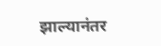झाल्यानंतर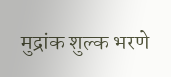मुद्रांक शुल्क भरणे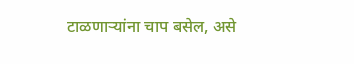टाळणाऱ्यांना चाप बसेल, असे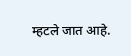म्हटले जात आहे.